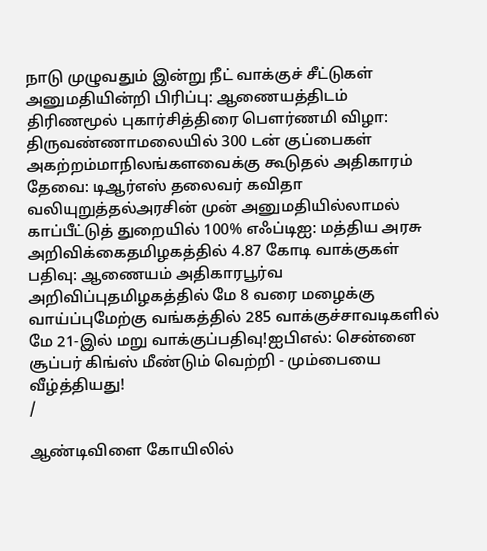நாடு முழுவதும் இன்று நீட் வாக்குச் சீட்டுகள் அனுமதியின்றி பிரிப்பு: ஆணையத்திடம் திரிணமூல் புகார்சித்திரை பெளர்ணமி விழா: திருவண்ணாமலையில் 300 டன் குப்பைகள் அகற்றம்மாநிலங்களவைக்கு கூடுதல் அதிகாரம் தேவை: டிஆர்எஸ் தலைவர் கவிதா வலியுறுத்தல்அரசின் முன் அனுமதியில்லாமல் காப்பீட்டுத் துறையில் 100% எஃப்டிஐ: மத்திய அரசு அறிவிக்கைதமிழகத்தில் 4.87 கோடி வாக்குகள் பதிவு: ஆணையம் அதிகாரபூர்வ அறிவிப்புதமிழகத்தில் மே 8 வரை மழைக்கு வாய்ப்புமேற்கு வங்கத்தில் 285 வாக்குச்சாவடிகளில் மே 21-இல் மறு வாக்குப்பதிவு!ஐபிஎல்: சென்னை சூப்பர் கிங்ஸ் மீண்டும் வெற்றி - மும்பையை வீழ்த்தியது!
/

ஆண்டிவிளை கோயிலில்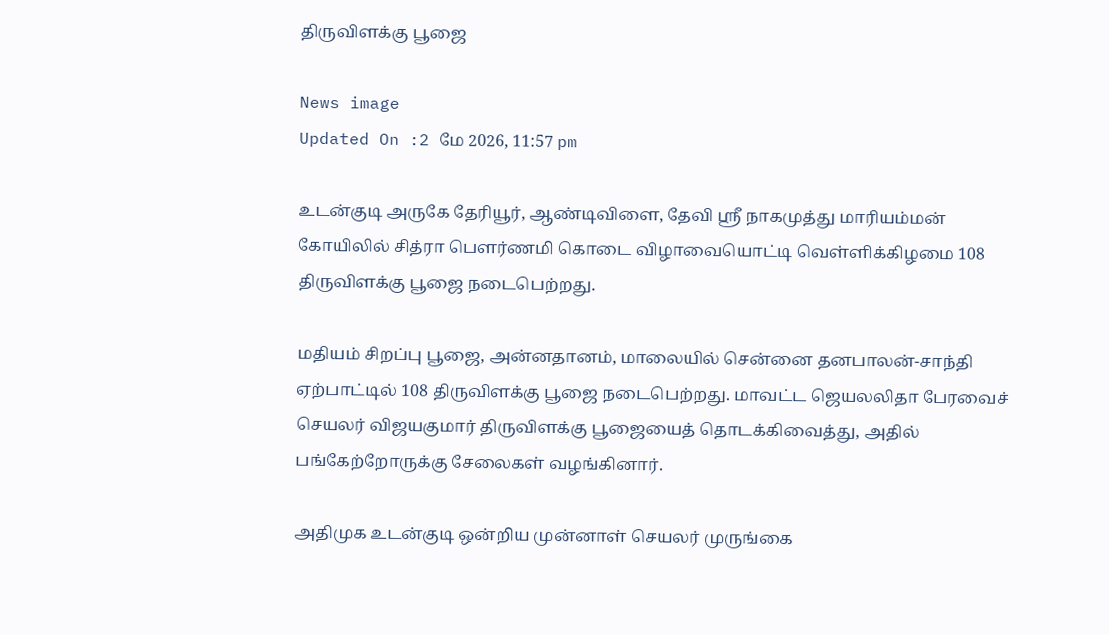திருவிளக்கு பூஜை

News image
Updated On :2 மே 2026, 11:57 pm

உடன்குடி அருகே தேரியூர், ஆண்டிவிளை, தேவி ஸ்ரீ நாகமுத்து மாரியம்மன் கோயிலில் சித்ரா பௌர்ணமி கொடை விழாவையொட்டி வெள்ளிக்கிழமை 108 திருவிளக்கு பூஜை நடைபெற்றது.

மதியம் சிறப்பு பூஜை, அன்னதானம், மாலையில் சென்னை தனபாலன்-சாந்தி ஏற்பாட்டில் 108 திருவிளக்கு பூஜை நடைபெற்றது. மாவட்ட ஜெயலலிதா பேரவைச் செயலர் விஜயகுமார் திருவிளக்கு பூஜையைத் தொடக்கிவைத்து, அதில் பங்கேற்றோருக்கு சேலைகள் வழங்கினார்.

அதிமுக உடன்குடி ஒன்றிய முன்னாள் செயலர் முருங்கை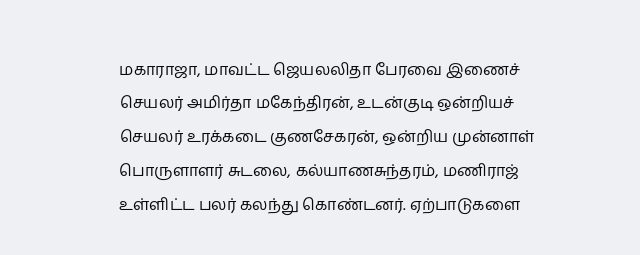மகாராஜா, மாவட்ட ஜெயலலிதா பேரவை இணைச் செயலர் அமிர்தா மகேந்திரன், உடன்குடி ஒன்றியச் செயலர் உரக்கடை குணசேகரன், ஒன்றிய முன்னாள் பொருளாளர் சுடலை, கல்யாணசுந்தரம், மணிராஜ் உள்ளிட்ட பலர் கலந்து கொண்டனர். ஏற்பாடுகளை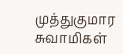முத்துகுமார சுவாமிகள்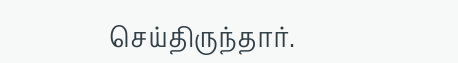செய்திருந்தார்.